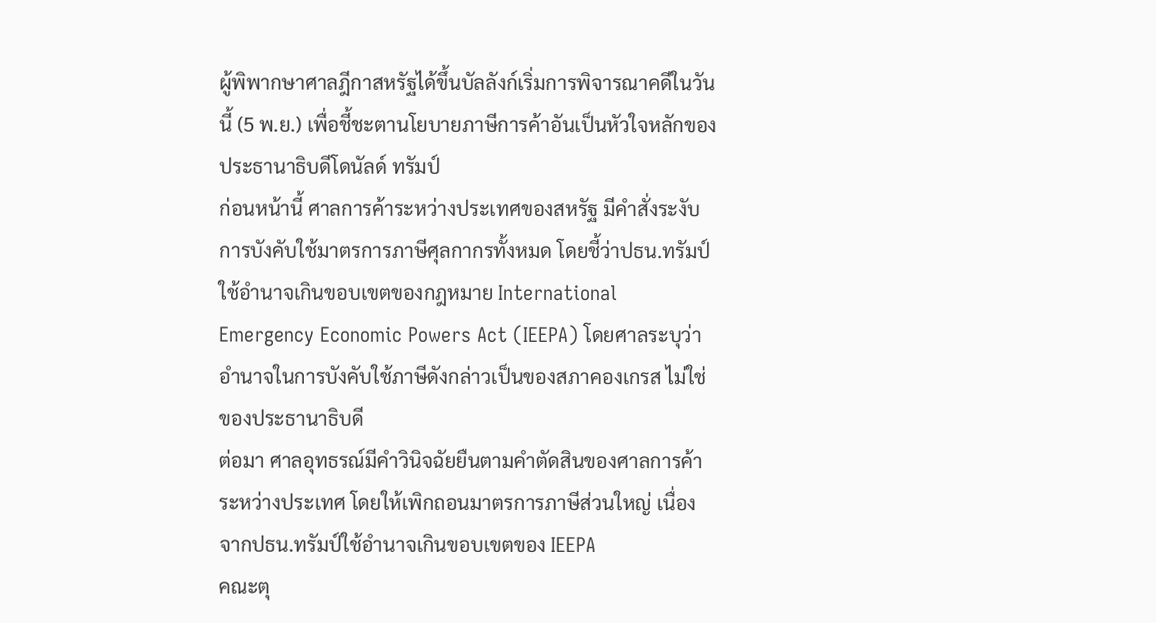ผู้พิพากษาศาลฎีกาสหรัฐได้ขึ้นบัลลังก์เริ่มการพิจารณาคดีในวันนี้ (5 พ.ย.) เพื่อชี้ชะตานโยบายภาษีการค้าอันเป็นหัวใจหลักของประธานาธิบดีโดนัลด์ ทรัมป์
ก่อนหน้านี้ ศาลการค้าระหว่างประเทศของสหรัฐ มีคำสั่งระงับการบังคับใช้มาตรการภาษีศุลกากรทั้งหมด โดยชี้ว่าปธน.ทรัมป์ใช้อำนาจเกินขอบเขตของกฎหมาย International Emergency Economic Powers Act (IEEPA) โดยศาลระบุว่า อำนาจในการบังคับใช้ภาษีดังกล่าวเป็นของสภาคองเกรส ไม่ใช่ของประธานาธิบดี
ต่อมา ศาลอุทธรณ์มีคำวินิจฉัยยืนตามคำตัดสินของศาลการค้าระหว่างประเทศ โดยให้เพิกถอนมาตรการภาษีส่วนใหญ่ เนื่องจากปธน.ทรัมป์ใช้อำนาจเกินขอบเขตของ IEEPA
คณะตุ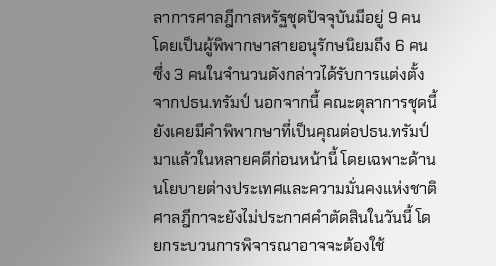ลาการศาลฎีกาสหรัฐชุดปัจจุบันมีอยู่ 9 คน โดยเป็นผู้พิพากษาสายอนุรักษนิยมถึง 6 คน ซึ่ง 3 คนในจำนวนดังกล่าวได้รับการแต่งตั้งจากปธน.ทรัมป์ นอกจากนี้ คณะตุลาการชุดนี้ยังเคยมีคำพิพากษาที่เป็นคุณต่อปธน.ทรัมป์มาแล้วในหลายคดีก่อนหน้านี้ โดยเฉพาะด้านนโยบายต่างประเทศและความมั่นคงแห่งชาติ
ศาลฎีกาจะยังไม่ประกาศคำตัดสินในวันนี้ โดยกระบวนการพิจารณาอาจจะต้องใช้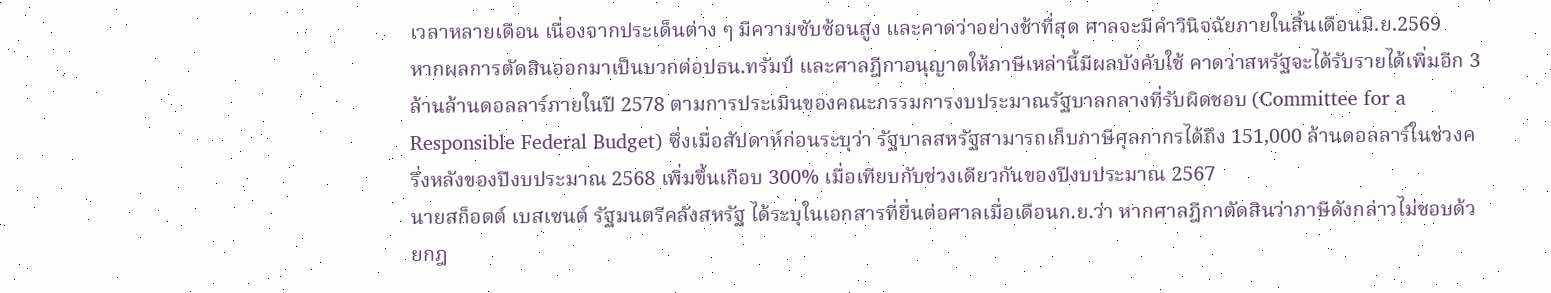เวลาหลายเดือน เนื่องจากประเด็นต่าง ๆ มีความซับซ้อนสูง และคาดว่าอย่างช้าที่สุด ศาลจะมีคำวินิจฉัยภายในสิ้นเดือนมิ.ย.2569
หากผลการตัดสินออกมาเป็นบวกต่อปธน.ทรัมป์ และศาลฎีกาอนุญาตให้ภาษีเหล่านี้มีผลบังคับใช้ คาดว่าสหรัฐจะได้รับรายได้เพิ่มอีก 3 ล้านล้านดอลลาร์ภายในปี 2578 ตามการประเมินของคณะกรรมการงบประมาณรัฐบาลกลางที่รับผิดชอบ (Committee for a Responsible Federal Budget) ซึ่งเมื่อสัปดาห์ก่อนระบุว่า รัฐบาลสหรัฐสามารถเก็บภาษีศุลกากรได้ถึง 151,000 ล้านดอลลาร์ในช่วงครึ่งหลังของปีงบประมาณ 2568 เพิ่มขึ้นเกือบ 300% เมื่อเทียบกับช่วงเดียวกันของปีงบประมาณ 2567
นายสก็อตต์ เบสเซนต์ รัฐมนตรีคลังสหรัฐ ได้ระบุในเอกสารที่ยื่นต่อศาลเมื่อเดือนก.ย.ว่า หากศาลฎีกาตัดสินว่าภาษีดังกล่าวไม่ชอบด้วยกฎ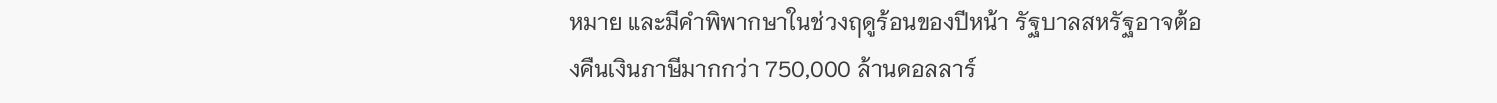หมาย และมีคำพิพากษาในช่วงฤดูร้อนของปีหน้า รัฐบาลสหรัฐอาจต้องคืนเงินภาษีมากกว่า 750,000 ล้านดอลลาร์